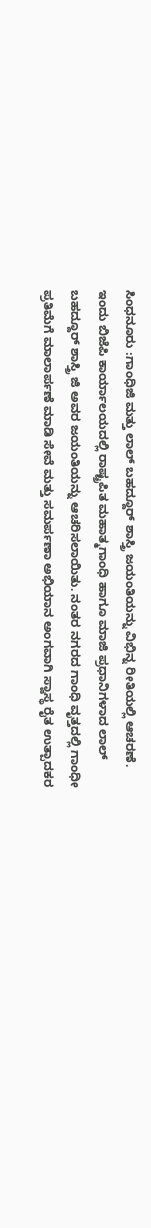ಸಿಂಧನೂರು :ಗಾಂಧಿಜಿ ಮತ್ತು ಲಾಲ್ ಬಹದ್ದೂರ್ ಶಾಸ್ತ್ರಿ ಜಯಂತಿಯನ್ನು ವಿಭಿನ್ನ ರೀತಿಯಲ್ಲಿ ಆಚರಣೆ.
ಇಂದು ಬಿಜೆಪಿ ಕಾರ್ಯಾಲಯದಲ್ಲಿ ರಾಷ್ಟ್ರಪಿತ ಮಹಾತ್ಮಗಾಂಧಿ ಹಾಗೂ ಮಾಜಿ ಪ್ರಧಾನಿಗಳಾದ ಲಾಲ್ ಬಹದ್ದೂರ್ ಶಾಸ್ತ್ರಿ ಜಿ ಅವರ ಜಯಂತಿಯನ್ನು ಆಚರಿಸಲಾಯಿತು. ನಂತರ ನಗರದ ಗಾಂಧಿ ವೃತ್ತದಲ್ಲಿ ಗಾಂಧೀ ಪ್ರತಿಮೆಗೆ ಮಾಲಾರ್ಪಣೆ ಮಾಡಿ ಸೇವೆ ಮತ್ತು ಸಮರ್ಪಣಾ ಅಭಿಯಾನ ಅಂಗವಾಗಿ ಸ್ವಾಸ್ಥ ರೈತ ಉತ್ಪಾದಕರ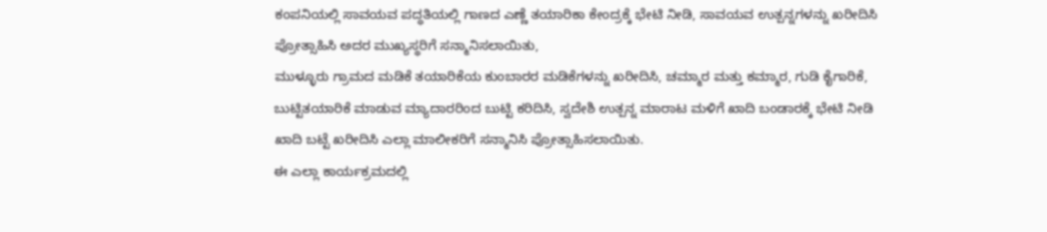ಕಂಪನಿಯಲ್ಲಿ ಸಾವಯವ ಪದ್ಧತಿಯಲ್ಲಿ ಗಾಣದ ಎಣ್ಣೆ ತಯಾರಿಕಾ ಕೇಂದ್ರಕ್ಕೆ ಭೇಟಿ ನೀಡಿ, ಸಾವಯವ ಉತ್ಪನ್ನಗಳನ್ನು ಖರೀದಿಸಿ ಪ್ರೋತ್ಸಾಹಿಸಿ ಅದರ ಮುಖ್ಯಸ್ಥರಿಗೆ ಸನ್ಮಾನಿಸಲಾಯಿತು,
ಮುಳ್ಳೂರು ಗ್ರಾಮದ ಮಡಿಕೆ ತಯಾರಿಕೆಯ ಕುಂಬಾರರ ಮಡಿಕೆಗಳನ್ನು ಖರೀದಿಸಿ, ಚಮ್ಮಾರ ಮತ್ತು ಕಮ್ಮಾರ, ಗುಡಿ ಕೈಗಾರಿಕೆ, ಬುಟ್ಟಿತಯಾರಿಕೆ ಮಾಡುವ ಮ್ಯಾದಾರರಿಂದ ಬುಟ್ಟಿ ಕರಿದಿಸಿ, ಸ್ವದೇಶಿ ಉತ್ಪನ್ನ ಮಾರಾಟ ಮಳಿಗೆ ಖಾದಿ ಬಂಡಾರಕ್ಕೆ ಭೇಟಿ ನೀಡಿ ಖಾದಿ ಬಟ್ಟೆ ಖರೀದಿಸಿ ಎಲ್ಲಾ ಮಾಲೀಕರಿಗೆ ಸನ್ಮಾನಿಸಿ ಪ್ರೋತ್ಸಾಹಿಸಲಾಯಿತು.
ಈ ಎಲ್ಲಾ ಕಾರ್ಯಕ್ರಮದಲ್ಲಿ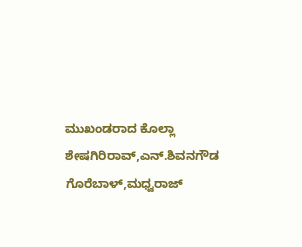ಮುಖಂಡರಾದ ಕೊಲ್ಲಾ ಶೇಷಗಿರಿರಾವ್,ಎನ್.ಶಿವನಗೌಡ ಗೊರೆಬಾಳ್,ಮಧ್ವರಾಜ್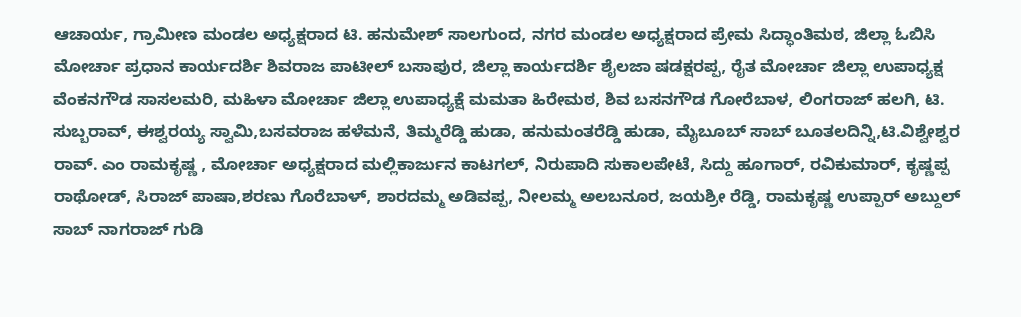ಆಚಾರ್ಯ, ಗ್ರಾಮೀಣ ಮಂಡಲ ಅಧ್ಯಕ್ಷರಾದ ಟಿ. ಹನುಮೇಶ್ ಸಾಲಗುಂದ, ನಗರ ಮಂಡಲ ಅಧ್ಯಕ್ಷರಾದ ಪ್ರೇಮ ಸಿದ್ಧಾಂತಿಮಠ, ಜಿಲ್ಲಾ ಓಬಿಸಿ ಮೋರ್ಚಾ ಪ್ರಧಾನ ಕಾರ್ಯದರ್ಶಿ ಶಿವರಾಜ ಪಾಟೀಲ್ ಬಸಾಪುರ, ಜಿಲ್ಲಾ ಕಾರ್ಯದರ್ಶಿ ಶೈಲಜಾ ಷಡಕ್ಷರಪ್ಪ, ರೈತ ಮೋರ್ಚಾ ಜಿಲ್ಲಾ ಉಪಾಧ್ಯಕ್ಷ ವೆಂಕನಗೌಡ ಸಾಸಲಮರಿ, ಮಹಿಳಾ ಮೋರ್ಚಾ ಜಿಲ್ಲಾ ಉಪಾಧ್ಯಕ್ಷೆ ಮಮತಾ ಹಿರೇಮಠ, ಶಿವ ಬಸನಗೌಡ ಗೋರೆಬಾಳ, ಲಿಂಗರಾಜ್ ಹಲಗಿ, ಟಿ. ಸುಬ್ಬರಾವ್, ಈಶ್ವರಯ್ಯ ಸ್ವಾಮಿ,ಬಸವರಾಜ ಹಳೆಮನೆ, ತಿಮ್ಮರೆಡ್ಡಿ ಹುಡಾ, ಹನುಮಂತರೆಡ್ಡಿ ಹುಡಾ, ಮೈಬೂಬ್ ಸಾಬ್ ಬೂತಲದಿನ್ನಿ,ಟಿ.ವಿಶ್ವೇಶ್ವರ ರಾವ್. ಎಂ ರಾಮಕೃಷ್ಣ , ಮೋರ್ಚಾ ಅಧ್ಯಕ್ಷರಾದ ಮಲ್ಲಿಕಾರ್ಜುನ ಕಾಟಗಲ್, ನಿರುಪಾದಿ ಸುಕಾಲಪೇಟೆ, ಸಿದ್ದು ಹೂಗಾರ್, ರವಿಕುಮಾರ್, ಕೃಷ್ಣಪ್ಪ ರಾಥೋಡ್, ಸಿರಾಜ್ ಪಾಷಾ,ಶರಣು ಗೊರೆಬಾಳ್, ಶಾರದಮ್ಮ ಅಡಿವಪ್ಪ, ನೀಲಮ್ಮ ಅಲಬನೂರ, ಜಯಶ್ರೀ ರೆಡ್ಡಿ, ರಾಮಕೃಷ್ಣ ಉಪ್ಪಾರ್ ಅಬ್ದುಲ್ ಸಾಬ್ ನಾಗರಾಜ್ ಗುಡಿ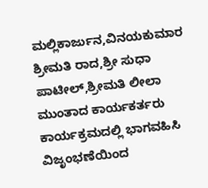ಮಲ್ಲಿಕಾರ್ಜುನ,ವಿನಯಕುಮಾರ ಶ್ರೀಮತಿ ರಾದ,ಶ್ರೀ ಸುಧಾ ಪಾಟೀಲ್,ಶ್ರೀಮತಿ ಲೀಲಾ ಮುಂತಾದ ಕಾರ್ಯಕರ್ತರು ಕಾರ್ಯಕ್ರಮದಲ್ಲಿ ಭಾಗವಹಿಸಿ ವಿಜೃಂಭಣೆಯಿಂದ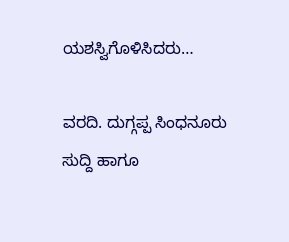ಯಶಸ್ವಿಗೊಳಿಸಿದರು…

ವರದಿ. ದುಗ್ಗಪ್ಪ ಸಿಂಧನೂರು
ಸುದ್ದಿ ಹಾಗೂ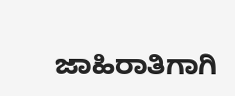ಜಾಹಿರಾತಿಗಾಗಿ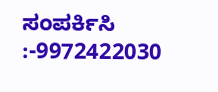ಸಂಪರ್ಕಿಸಿ :-9972422030